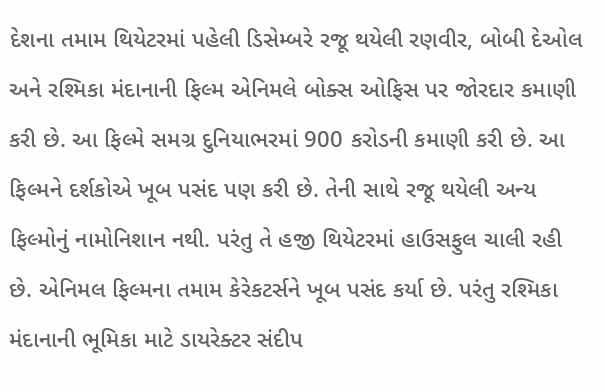દેશના તમામ થિયેટરમાં પહેલી ડિસેમ્બરે રજૂ થયેલી રણવીર, બોબી દેઓલ અને રશ્મિકા મંદાનાની ફિલ્મ એનિમલે બોક્સ ઓફિસ પર જોરદાર કમાણી કરી છે. આ ફિલ્મે સમગ્ર દુનિયાભરમાં 900 કરોડની કમાણી કરી છે. આ ફિલ્મને દર્શકોએ ખૂબ પસંદ પણ કરી છે. તેની સાથે રજૂ થયેલી અન્ય ફિલ્મોનું નામોનિશાન નથી. પરંતુ તે હજી થિયેટરમાં હાઉસફુલ ચાલી રહી છે. એનિમલ ફિલ્મના તમામ કેરેકટર્સને ખૂબ પસંદ કર્યા છે. પરંતુ રશ્મિકા મંદાનાની ભૂમિકા માટે ડાયરેક્ટર સંદીપ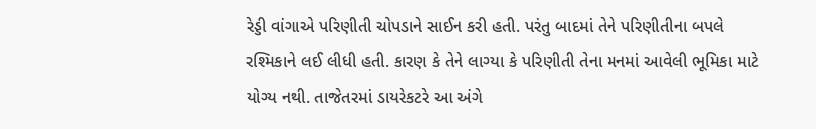રેડ્ડી વાંગાએ પરિણીતી ચોપડાને સાઈન કરી હતી. પરંતુ બાદમાં તેને પરિણીતીના બપલે રશ્મિકાને લઈ લીધી હતી. કારણ કે તેને લાગ્યા કે પરિણીતી તેના મનમાં આવેલી ભૂમિકા માટે યોગ્ય નથી. તાજેતરમાં ડાયરેકટરે આ અંગે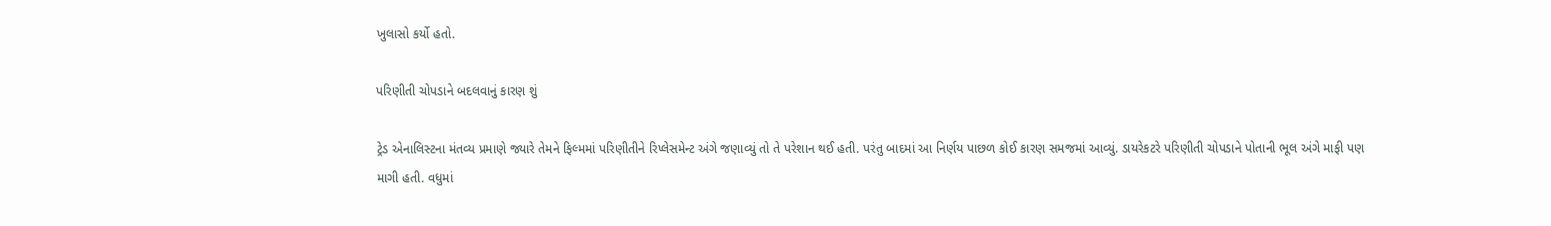ખુલાસો કર્યો હતો.

પરિણીતી ચોપડાને બદલવાનું કારણ શું

ટ્રેડ એનાલિસ્ટના મંતવ્ય પ્રમાણે જ્યારે તેમને ફિલ્મમાં પરિણીતીને રિપ્લેસમેન્ટ અંગે જણાવ્યું તો તે પરેશાન થઈ હતી. પરંતુ બાદમાં આ નિર્ણય પાછળ કોઈ કારણ સમજમાં આવ્યું. ડાયરેકટરે પરિણીતી ચોપડાને પોતાની ભૂલ અંગે માફી પણ માગી હતી. વધુમાં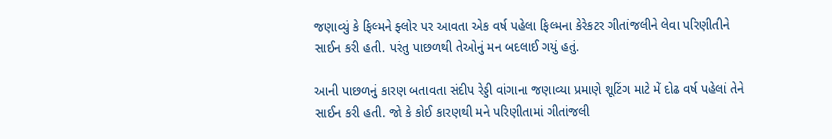જણાવ્યું કે ફિલ્મને ફ્લોર પર આવતા એક વર્ષ પહેલા ફિલ્મના કેરેકટર ગીતાંજલીને લેવા પરિણીતીને સાઈન કરી હતી. પરંતુ પાછળથી તેઓનું મન બદલાઈ ગયું હતું.

આની પાછળનું કારણ બતાવતા સંદીપ રેડ્ડી વાંગાના જણાવ્યા પ્રમાણે શૂટિંગ માટે મેં દોઢ વર્ષ પહેલાં તેને સાઈન કરી હતી. જો કે કોઈ કારણથી મને પરિણીતામાં ગીતાંજલી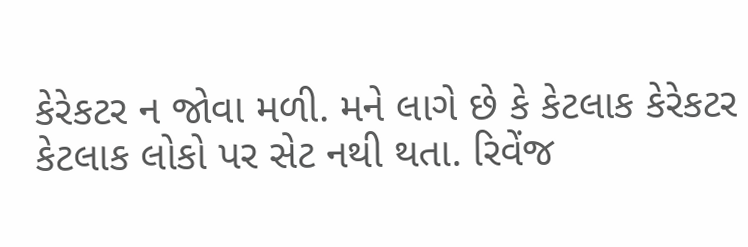કેરેકટર ન જોવા મળી. મને લાગે છે કે કેટલાક કેરેકટર કેટલાક લોકો પર સેટ નથી થતા. રિવેંજ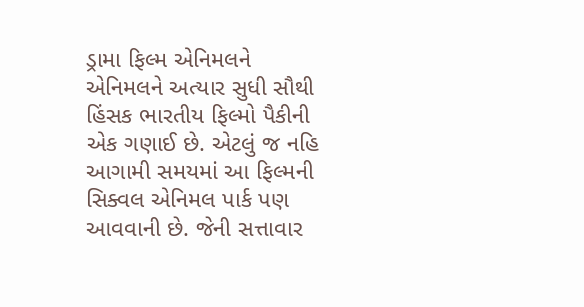ડ્રામા ફિલ્મ એનિમલને એનિમલને અત્યાર સુધી સૌથી હિંસક ભારતીય ફિલ્મો પૈકીની એક ગણાઈ છે. એટલું જ નહિ આગામી સમયમાં આ ફિલ્મની સિક્વલ એનિમલ પાર્ક પણ આવવાની છે. જેની સત્તાવાર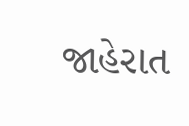જાહેરાત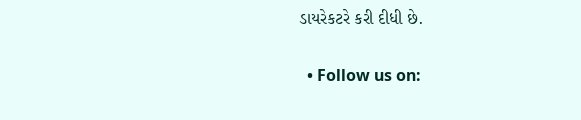ડાયરેકટરે કરી દીધી છે.

  • Follow us on: